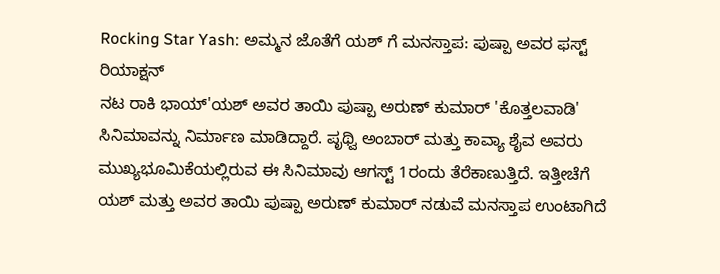Rocking Star Yash: ಅಮ್ಮನ ಜೊತೆಗೆ ಯಶ್ ಗೆ ಮನಸ್ತಾಪ: ಪುಷ್ಪಾ ಅವರ ಫಸ್ಟ್ ರಿಯಾಕ್ಷನ್
ನಟ ರಾಕಿ ಭಾಯ್'ಯಶ್ ಅವರ ತಾಯಿ ಪುಷ್ಪಾ ಅರುಣ್ ಕುಮಾರ್ 'ಕೊತ್ತಲವಾಡಿ' ಸಿನಿಮಾವನ್ನು ನಿರ್ಮಾಣ ಮಾಡಿದ್ದಾರೆ. ಪೃಥ್ವಿ ಅಂಬಾರ್ ಮತ್ತು ಕಾವ್ಯಾ ಶೈವ ಅವರು ಮುಖ್ಯಭೂಮಿಕೆಯಲ್ಲಿರುವ ಈ ಸಿನಿಮಾವು ಆಗಸ್ಟ್ 1ರಂದು ತೆರೆಕಾಣುತ್ತಿದೆ. ಇತ್ತೀಚೆಗೆ ಯಶ್ ಮತ್ತು ಅವರ ತಾಯಿ ಪುಷ್ಪಾ ಅರುಣ್ ಕುಮಾರ್ ನಡುವೆ ಮನಸ್ತಾಪ ಉಂಟಾಗಿದೆ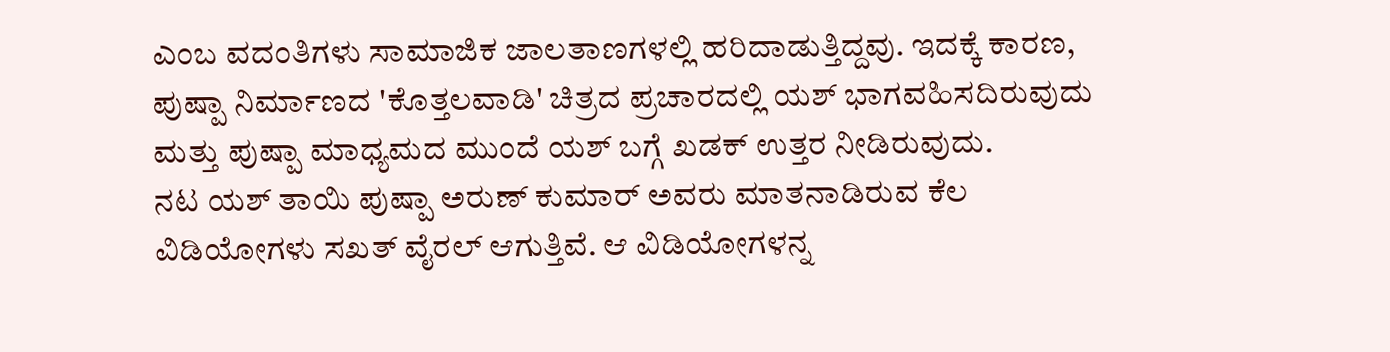ಎಂಬ ವದಂತಿಗಳು ಸಾಮಾಜಿಕ ಜಾಲತಾಣಗಳಲ್ಲಿ ಹರಿದಾಡುತ್ತಿದ್ದವು. ಇದಕ್ಕೆ ಕಾರಣ, ಪುಷ್ಪಾ ನಿರ್ಮಾಣದ 'ಕೊತ್ತಲವಾಡಿ' ಚಿತ್ರದ ಪ್ರಚಾರದಲ್ಲಿ ಯಶ್ ಭಾಗವಹಿಸದಿರುವುದು ಮತ್ತು ಪುಷ್ಪಾ ಮಾಧ್ಯಮದ ಮುಂದೆ ಯಶ್ ಬಗ್ಗೆ ಖಡಕ್ ಉತ್ತರ ನೀಡಿರುವುದು.
ನಟ ಯಶ್ ತಾಯಿ ಪುಷ್ಪಾ ಅರುಣ್ ಕುಮಾರ್ ಅವರು ಮಾತನಾಡಿರುವ ಕೆಲ ವಿಡಿಯೋಗಳು ಸಖತ್ ವೈರಲ್ ಆಗುತ್ತಿವೆ. ಆ ವಿಡಿಯೋಗಳನ್ನ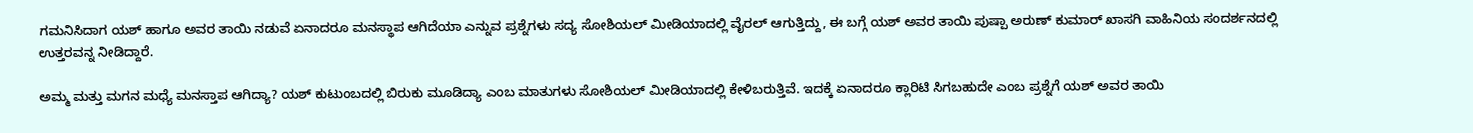ಗಮನಿಸಿದಾಗ ಯಶ್ ಹಾಗೂ ಅವರ ತಾಯಿ ನಡುವೆ ಏನಾದರೂ ಮನಸ್ಥಾಪ ಆಗಿದೆಯಾ ಎನ್ನುವ ಪ್ರಶ್ನೆಗಳು ಸದ್ಯ ಸೋಶಿಯಲ್ ಮೀಡಿಯಾದಲ್ಲಿ ವೈರಲ್ ಆಗುತ್ತಿದ್ದು, ಈ ಬಗ್ಗೆ ಯಶ್ ಅವರ ತಾಯಿ ಪುಷ್ಪಾ ಅರುಣ್ ಕುಮಾರ್ ಖಾಸಗಿ ವಾಹಿನಿಯ ಸಂದರ್ಶನದಲ್ಲಿ ಉತ್ತರವನ್ನ ನೀಡಿದ್ದಾರೆ.

ಅಮ್ಮ ಮತ್ತು ಮಗನ ಮಧ್ಯೆ ಮನಸ್ತಾಪ ಆಗಿದ್ಯಾ? ಯಶ್ ಕುಟುಂಬದಲ್ಲಿ ಬಿರುಕು ಮೂಡಿದ್ಯಾ ಎಂಬ ಮಾತುಗಳು ಸೋಶಿಯಲ್ ಮೀಡಿಯಾದಲ್ಲಿ ಕೇಳಿಬರುತ್ತಿವೆ. ಇದಕ್ಕೆ ಏನಾದರೂ ಕ್ಲಾರಿಟಿ ಸಿಗಬಹುದೇ ಎಂಬ ಪ್ರಶ್ನೆಗೆ ಯಶ್ ಅವರ ತಾಯಿ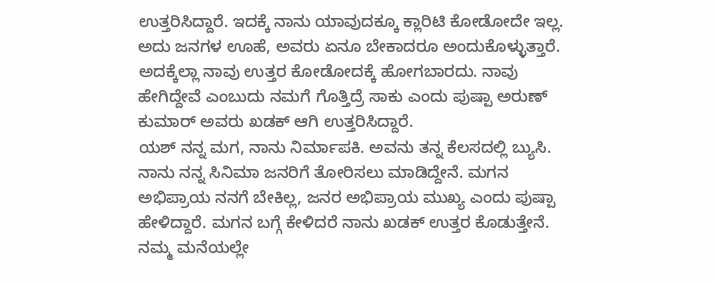ಉತ್ತರಿಸಿದ್ದಾರೆ. ಇದಕ್ಕೆ ನಾನು ಯಾವುದಕ್ಕೂ ಕ್ಲಾರಿಟಿ ಕೋಡೋದೇ ಇಲ್ಲ. ಅದು ಜನಗಳ ಊಹೆ, ಅವರು ಏನೂ ಬೇಕಾದರೂ ಅಂದುಕೊಳ್ಳುತ್ತಾರೆ. ಅದಕ್ಕೆಲ್ಲಾ ನಾವು ಉತ್ತರ ಕೋಡೋದಕ್ಕೆ ಹೋಗಬಾರದು. ನಾವು ಹೇಗಿದ್ದೇವೆ ಎಂಬುದು ನಮಗೆ ಗೊತ್ತಿದ್ರೆ ಸಾಕು ಎಂದು ಪುಷ್ಪಾ ಅರುಣ್ ಕುಮಾರ್ ಅವರು ಖಡಕ್ ಆಗಿ ಉತ್ತರಿಸಿದ್ದಾರೆ.
ಯಶ್ ನನ್ನ ಮಗ, ನಾನು ನಿರ್ಮಾಪಕಿ. ಅವನು ತನ್ನ ಕೆಲಸದಲ್ಲಿ ಬ್ಯುಸಿ. ನಾನು ನನ್ನ ಸಿನಿಮಾ ಜನರಿಗೆ ತೋರಿಸಲು ಮಾಡಿದ್ದೇನೆ. ಮಗನ ಅಭಿಪ್ರಾಯ ನನಗೆ ಬೇಕಿಲ್ಲ, ಜನರ ಅಭಿಪ್ರಾಯ ಮುಖ್ಯ ಎಂದು ಪುಷ್ಪಾ ಹೇಳಿದ್ದಾರೆ. ಮಗನ ಬಗ್ಗೆ ಕೇಳಿದರೆ ನಾನು ಖಡಕ್ ಉತ್ತರ ಕೊಡುತ್ತೇನೆ. ನಮ್ಮ ಮನೆಯಲ್ಲೇ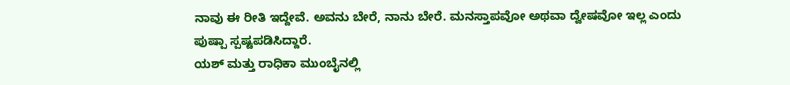ನಾವು ಈ ರೀತಿ ಇದ್ದೇವೆ. ಅವನು ಬೇರೆ, ನಾನು ಬೇರೆ. ಮನಸ್ತಾಪವೋ ಅಥವಾ ದ್ವೇಷವೋ ಇಲ್ಲ ಎಂದು ಪುಷ್ಪಾ ಸ್ಪಷ್ಟಪಡಿಸಿದ್ದಾರೆ.
ಯಶ್ ಮತ್ತು ರಾಧಿಕಾ ಮುಂಬೈನಲ್ಲಿ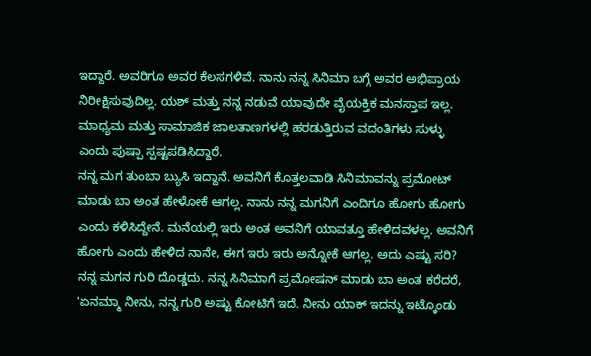ಇದ್ದಾರೆ. ಅವರಿಗೂ ಅವರ ಕೆಲಸಗಳಿವೆ. ನಾನು ನನ್ನ ಸಿನಿಮಾ ಬಗ್ಗೆ ಅವರ ಅಭಿಪ್ರಾಯ ನಿರೀಕ್ಷಿಸುವುದಿಲ್ಲ. ಯಶ್ ಮತ್ತು ನನ್ನ ನಡುವೆ ಯಾವುದೇ ವೈಯಕ್ತಿಕ ಮನಸ್ತಾಪ ಇಲ್ಲ. ಮಾಧ್ಯಮ ಮತ್ತು ಸಾಮಾಜಿಕ ಜಾಲತಾಣಗಳಲ್ಲಿ ಹರಡುತ್ತಿರುವ ವದಂತಿಗಳು ಸುಳ್ಳು ಎಂದು ಪುಷ್ಪಾ ಸ್ಪಷ್ಟಪಡಿಸಿದ್ದಾರೆ.
ನನ್ನ ಮಗ ತುಂಬಾ ಬ್ಯುಸಿ ಇದ್ದಾನೆ. ಅವನಿಗೆ ಕೊತ್ತಲವಾಡಿ ಸಿನಿಮಾವನ್ನು ಪ್ರಮೋಟ್ ಮಾಡು ಬಾ ಅಂತ ಹೇಳೋಕೆ ಆಗಲ್ಲ. ನಾನು ನನ್ನ ಮಗನಿಗೆ ಎಂದಿಗೂ ಹೋಗು ಹೋಗು ಎಂದು ಕಳಿಸಿದ್ದೇನೆ. ಮನೆಯಲ್ಲಿ ಇರು ಅಂತ ಅವನಿಗೆ ಯಾವತ್ತೂ ಹೇಳಿದವಳಲ್ಲ. ಅವನಿಗೆ ಹೋಗು ಎಂದು ಹೇಳಿದ ನಾನೇ, ಈಗ ಇರು ಇರು ಅನ್ನೋಕೆ ಆಗಲ್ಲ. ಅದು ಎಷ್ಟು ಸರಿ? ನನ್ನ ಮಗನ ಗುರಿ ದೊಡ್ಡದು. ನನ್ನ ಸಿನಿಮಾಗೆ ಪ್ರಮೋಷನ್ ಮಾಡು ಬಾ ಅಂತ ಕರೆದರೆ, 'ಏನಮ್ಮಾ ನೀನು, ನನ್ನ ಗುರಿ ಅಷ್ಟು ಕೋಟಿಗೆ ಇದೆ. ನೀನು ಯಾಕ್ ಇದನ್ನು ಇಟ್ಕೊಂಡು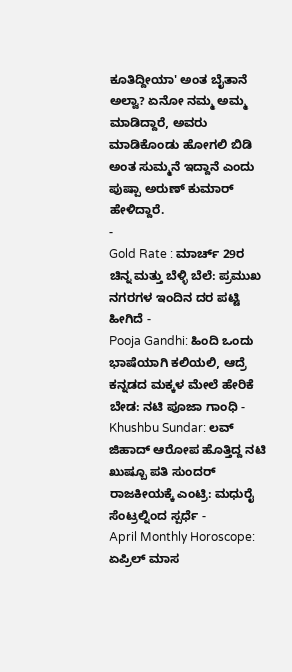ಕೂತಿದ್ದೀಯಾ' ಅಂತ ಬೈತಾನೆ ಅಲ್ವಾ? ಏನೋ ನಮ್ಮ ಅಮ್ಮ ಮಾಡಿದ್ದಾರೆ, ಅವರು ಮಾಡಿಕೊಂಡು ಹೋಗಲಿ ಬಿಡಿ ಅಂತ ಸುಮ್ಮನೆ ಇದ್ದಾನೆ ಎಂದು ಪುಷ್ಪಾ ಅರುಣ್ ಕುಮಾರ್ ಹೇಳಿದ್ದಾರೆ.
-
Gold Rate : ಮಾರ್ಚ್ 29ರ ಚಿನ್ನ ಮತ್ತು ಬೆಳ್ಳಿ ಬೆಲೆ: ಪ್ರಮುಖ ನಗರಗಳ ಇಂದಿನ ದರ ಪಟ್ಟಿ ಹೀಗಿದೆ -
Pooja Gandhi: ಹಿಂದಿ ಒಂದು ಭಾಷೆಯಾಗಿ ಕಲಿಯಲಿ, ಆದ್ರೆ ಕನ್ನಡದ ಮಕ್ಕಳ ಮೇಲೆ ಹೇರಿಕೆ ಬೇಡ: ನಟಿ ಪೂಜಾ ಗಾಂಧಿ -
Khushbu Sundar: ಲವ್ ಜಿಹಾದ್ ಆರೋಪ ಹೊತ್ತಿದ್ದ ನಟಿ ಖುಷ್ಬೂ ಪತಿ ಸುಂದರ್ ರಾಜಕೀಯಕ್ಕೆ ಎಂಟ್ರಿ: ಮಧುರೈ ಸೆಂಟ್ರಲ್ನಿಂದ ಸ್ಪರ್ಧೆ -
April Monthly Horoscope: ಏಪ್ರಿಲ್ ಮಾಸ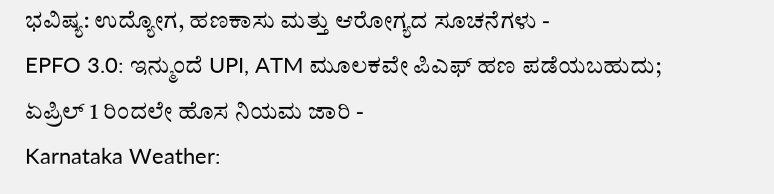ಭವಿಷ್ಯ: ಉದ್ಯೋಗ, ಹಣಕಾಸು ಮತ್ತು ಆರೋಗ್ಯದ ಸೂಚನೆಗಳು -
EPFO 3.0: ಇನ್ಮುಂದೆ UPI, ATM ಮೂಲಕವೇ ಪಿಎಫ್ ಹಣ ಪಡೆಯಬಹುದು; ಏಪ್ರಿಲ್ 1 ರಿಂದಲೇ ಹೊಸ ನಿಯಮ ಜಾರಿ -
Karnataka Weather: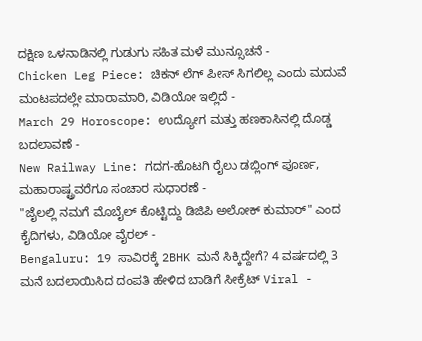ದಕ್ಷಿಣ ಒಳನಾಡಿನಲ್ಲಿ ಗುಡುಗು ಸಹಿತ ಮಳೆ ಮುನ್ಸೂಚನೆ -
Chicken Leg Piece: ಚಿಕನ್ ಲೆಗ್ ಪೀಸ್ ಸಿಗಲಿಲ್ಲ ಎಂದು ಮದುವೆ ಮಂಟಪದಲ್ಲೇ ಮಾರಾಮಾರಿ, ವಿಡಿಯೋ ಇಲ್ಲಿದೆ -
March 29 Horoscope: ಉದ್ಯೋಗ ಮತ್ತು ಹಣಕಾಸಿನಲ್ಲಿ ದೊಡ್ಡ ಬದಲಾವಣೆ -
New Railway Line: ಗದಗ-ಹೊಟಗಿ ರೈಲು ಡಬ್ಲಿಂಗ್ ಪೂರ್ಣ, ಮಹಾರಾಷ್ಟ್ರವರೆಗೂ ಸಂಚಾರ ಸುಧಾರಣೆ -
"ಜೈಲಲ್ಲಿ ನಮಗೆ ಮೊಬೈಲ್ ಕೊಟ್ಟಿದ್ದು ಡಿಜಿಪಿ ಅಲೋಕ್ ಕುಮಾರ್" ಎಂದ ಕೈದಿಗಳು, ವಿಡಿಯೋ ವೈರಲ್ -
Bengaluru: 19 ಸಾವಿರಕ್ಕೆ 2BHK ಮನೆ ಸಿಕ್ಕಿದ್ದೇಗೆ? 4 ವರ್ಷದಲ್ಲಿ 3 ಮನೆ ಬದಲಾಯಿಸಿದ ದಂಪತಿ ಹೇಳಿದ ಬಾಡಿಗೆ ಸೀಕ್ರೆಟ್ Viral -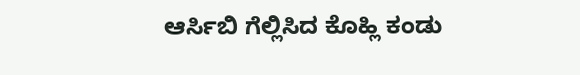ಆರ್ಸಿಬಿ ಗೆಲ್ಲಿಸಿದ ಕೊಹ್ಲಿ ಕಂಡು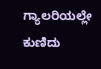ಗ್ಯಾಲರಿಯಲ್ಲೇ ಕುಣಿದು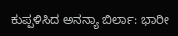ಕುಪ್ಪಳಿಸಿದ ಅನನ್ಯಾ ಬಿರ್ಲಾ: ಭಾರೀ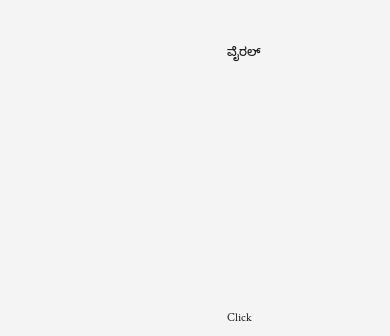ವೈರಲ್












Click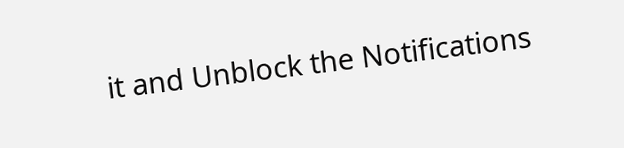it and Unblock the Notifications